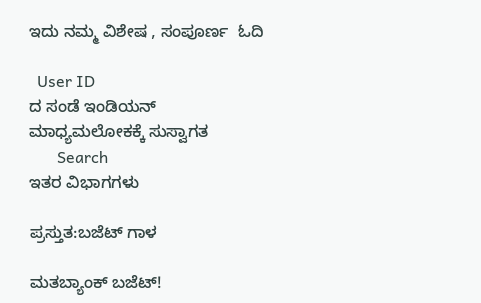ಇದು ನಮ್ಮ ವಿಶೇಷ , ಸಂಪೂರ್ಣ  ಓದಿ

  User ID
ದ ಸಂಡೆ ಇಂಡಿಯನ್ ಮಾಧ್ಯಮಲೋಕಕ್ಕೆ ಸುಸ್ವಾಗತ
       Search
ಇತರ ವಿಭಾಗಗಳು

ಪ್ರಸ್ತುತ:ಬಜೆಟ್ ಗಾಳ

ಮತಬ್ಯಾಂಕ್ ಬಜೆಟ್!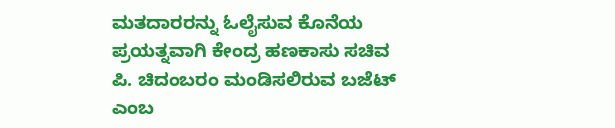ಮತದಾರರನ್ನು ಓಲೈಸುವ ಕೊನೆಯ ಪ್ರಯತ್ನವಾಗಿ ಕೇಂದ್ರ ಹಣಕಾಸು ಸಚಿವ ಪಿ. ಚಿದಂಬರಂ ಮಂಡಿಸಲಿರುವ ಬಜೆಟ್ ಎಂಬ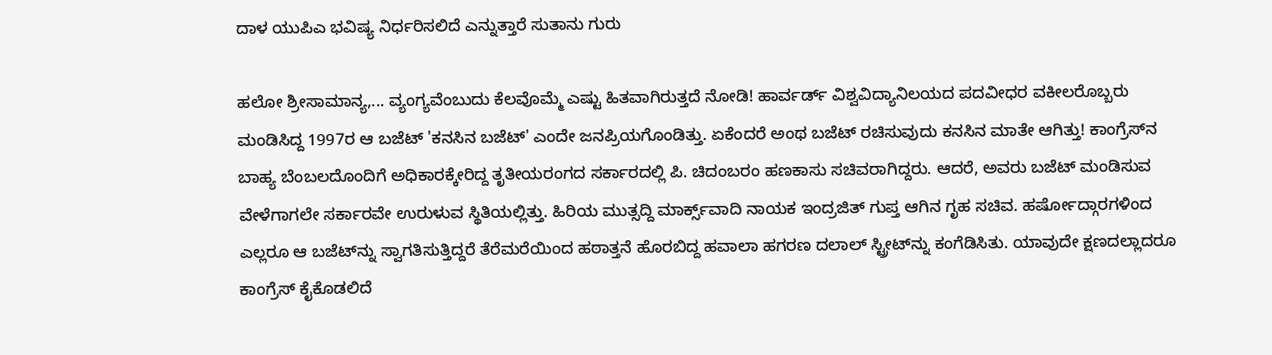ದಾಳ ಯುಪಿಎ ಭವಿಷ್ಯ ನಿರ್ಧರಿಸಲಿದೆ ಎನ್ನುತ್ತಾರೆ ಸುತಾನು ಗುರು

ಹಲೋ ಶ್ರೀಸಾಮಾನ್ಯ,... ವ್ಯಂಗ್ಯವೆಂಬುದು ಕೆಲವೊಮ್ಮೆ ಎಷ್ಟು ಹಿತವಾಗಿರುತ್ತದೆ ನೋಡಿ! ಹಾರ್ವರ್ಡ್ ವಿಶ್ವವಿದ್ಯಾನಿಲಯದ ಪದವೀಧರ ವಕೀಲರೊಬ್ಬರು ಮಂಡಿಸಿದ್ದ 1997ರ ಆ ಬಜೆಟ್ 'ಕನಸಿನ ಬಜೆಟ್' ಎಂದೇ ಜನಪ್ರಿಯಗೊಂಡಿತ್ತು. ಏಕೆಂದರೆ ಅಂಥ ಬಜೆಟ್ ರಚಿಸುವುದು ಕನಸಿನ ಮಾತೇ ಆಗಿತ್ತು! ಕಾಂಗ್ರೆಸ್‌ನ ಬಾಹ್ಯ ಬೆಂಬಲದೊಂದಿಗೆ ಅಧಿಕಾರಕ್ಕೇರಿದ್ದ ತೃತೀಯರಂಗದ ಸರ್ಕಾರದಲ್ಲಿ ಪಿ. ಚಿದಂಬರಂ ಹಣಕಾಸು ಸಚಿವರಾಗಿದ್ದರು. ಆದರೆ, ಅವರು ಬಜೆಟ್ ಮಂಡಿಸುವ ವೇಳೆಗಾಗಲೇ ಸರ್ಕಾರವೇ ಉರುಳುವ ಸ್ಥಿತಿಯಲ್ಲಿತ್ತು. ಹಿರಿಯ ಮುತ್ಸದ್ದಿ ಮಾರ್ಕ್ಸ್‌ವಾದಿ ನಾಯಕ ಇಂದ್ರಜಿತ್ ಗುಪ್ತ ಆಗಿನ ಗೃಹ ಸಚಿವ. ಹರ್ಷೋದ್ಗಾರಗಳಿಂದ ಎಲ್ಲರೂ ಆ ಬಜೆಟ್‌ನ್ನು ಸ್ವಾಗತಿಸುತ್ತಿದ್ದರೆ ತೆರೆಮರೆಯಿಂದ ಹಠಾತ್ತನೆ ಹೊರಬಿದ್ದ ಹವಾಲಾ ಹಗರಣ ದಲಾಲ್ ಸ್ಟ್ರೀಟ್‌ನ್ನು ಕಂಗೆಡಿಸಿತು. ಯಾವುದೇ ಕ್ಷಣದಲ್ಲಾದರೂ ಕಾಂಗ್ರೆಸ್ ಕೈಕೊಡಲಿದೆ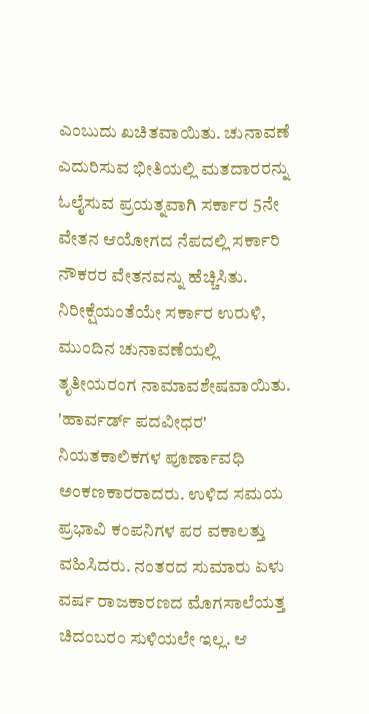ಎಂಬುದು ಖಚಿತವಾಯಿತು. ಚುನಾವಣೆ ಎದುರಿಸುವ ಭೀತಿಯಲ್ಲಿ ಮತದಾರರನ್ನು ಓಲೈಸುವ ಪ್ರಯತ್ನವಾಗಿ ಸರ್ಕಾರ 5ನೇ ವೇತನ ಆಯೋಗದ ನೆಪದಲ್ಲಿ ಸರ್ಕಾರಿ ನೌಕರರ ವೇತನವನ್ನು ಹೆಚ್ಚಿಸಿತು. ನಿರೀಕ್ಷೆಯಂತೆಯೇ ಸರ್ಕಾರ ಉರುಳಿ, ಮುಂದಿನ ಚುನಾವಣೆಯಲ್ಲಿ ತೃತೀಯರಂಗ ನಾಮಾವಶೇಷವಾಯಿತು. 'ಹಾರ್ವರ್ಡ್ ಪದವೀಧರ' ನಿಯತಕಾಲಿಕಗಳ ಪೂರ್ಣಾವಧಿ ಅಂಕಣಕಾರರಾದರು. ಉಳಿದ ಸಮಯ ಪ್ರಭಾವಿ ಕಂಪನಿಗಳ ಪರ ವಕಾಲತ್ತು ವಹಿಸಿದರು. ನಂತರದ ಸುಮಾರು ಏಳು ವರ್ಷ ರಾಜಕಾರಣದ ಮೊಗಸಾಲೆಯತ್ತ ಚಿದಂಬರಂ ಸುಳಿಯಲೇ ಇಲ್ಲ. ಆ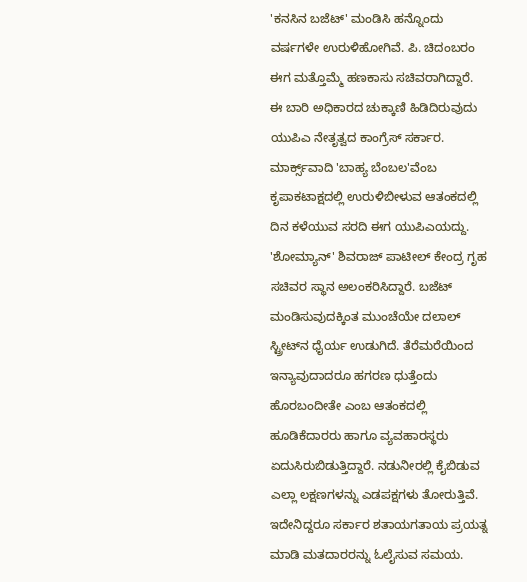'ಕನಸಿನ ಬಜೆಟ್' ಮಂಡಿಸಿ ಹನ್ನೊಂದು ವರ್ಷಗಳೇ ಉರುಳಿಹೋಗಿವೆ. ಪಿ. ಚಿದಂಬರಂ ಈಗ ಮತ್ತೊಮ್ಮೆ ಹಣಕಾಸು ಸಚಿವರಾಗಿದ್ದಾರೆ. ಈ ಬಾರಿ ಅಧಿಕಾರದ ಚುಕ್ಕಾಣಿ ಹಿಡಿದಿರುವುದು ಯುಪಿಎ ನೇತೃತ್ವದ ಕಾಂಗ್ರೆಸ್ ಸರ್ಕಾರ. ಮಾರ್ಕ್ಸ್‌ವಾದಿ 'ಬಾಹ್ಯ ಬೆಂಬಲ'ವೆಂಬ ಕೃಪಾಕಟಾಕ್ಷದಲ್ಲಿ ಉರುಳಿಬೀಳುವ ಆತಂಕದಲ್ಲಿ ದಿನ ಕಳೆಯುವ ಸರದಿ ಈಗ ಯುಪಿಎಯದ್ದು. 'ಶೋಮ್ಯಾನ್' ಶಿವರಾಜ್ ಪಾಟೀಲ್ ಕೇಂದ್ರ ಗೃಹ ಸಚಿವರ ಸ್ಥಾನ ಅಲಂಕರಿಸಿದ್ದಾರೆ. ಬಜೆಟ್ ಮಂಡಿಸುವುದಕ್ಕಿಂತ ಮುಂಚೆಯೇ ದಲಾಲ್ ಸ್ಟ್ರೀಟ್‌ನ ಧೈರ್ಯ ಉಡುಗಿದೆ. ತೆರೆಮರೆಯಿಂದ ಇನ್ಯಾವುದಾದರೂ ಹಗರಣ ಧುತ್ತೆಂದು ಹೊರಬಂದೀತೇ ಎಂಬ ಆತಂಕದಲ್ಲಿ ಹೂಡಿಕೆದಾರರು ಹಾಗೂ ವ್ಯವಹಾರಸ್ಥರು ಏದುಸಿರುಬಿಡುತ್ತಿದ್ದಾರೆ. ನಡುನೀರಲ್ಲಿ ಕೈಬಿಡುವ ಎಲ್ಲಾ ಲಕ್ಷಣಗಳನ್ನು ಎಡಪಕ್ಷಗಳು ತೋರುತ್ತಿವೆ. ಇದೇನಿದ್ದರೂ ಸರ್ಕಾರ ಶತಾಯಗತಾಯ ಪ್ರಯತ್ನ ಮಾಡಿ ಮತದಾರರನ್ನು ಓಲೈಸುವ ಸಮಯ.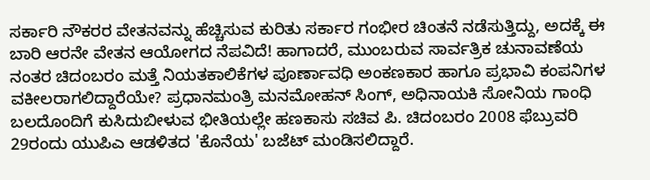ಸರ್ಕಾರಿ ನೌಕರರ ವೇತನವನ್ನು ಹೆಚ್ಚಿಸುವ ಕುರಿತು ಸರ್ಕಾರ ಗಂಭೀರ ಚಿಂತನೆ ನಡೆಸುತ್ತಿದ್ದು, ಅದಕ್ಕೆ ಈ ಬಾರಿ ಆರನೇ ವೇತನ ಆಯೋಗದ ನೆಪವಿದೆ! ಹಾಗಾದರೆ, ಮುಂಬರುವ ಸಾರ್ವತ್ರಿಕ ಚುನಾವಣೆಯ ನಂತರ ಚಿದಂಬರಂ ಮತ್ತೆ ನಿಯತಕಾಲಿಕೆಗಳ ಪೂರ್ಣಾವಧಿ ಅಂಕಣಕಾರ ಹಾಗೂ ಪ್ರಭಾವಿ ಕಂಪನಿಗಳ ವಕೀಲರಾಗಲಿದ್ದಾರೆಯೇ? ಪ್ರಧಾನಮಂತ್ರಿ ಮನಮೋಹನ್ ಸಿಂಗ್, ಅಧಿನಾಯಕಿ ಸೋನಿಯ ಗಾಂಧಿ ಬಲದೊಂದಿಗೆ ಕುಸಿದುಬೀಳುವ ಭೀತಿಯಲ್ಲೇ ಹಣಕಾಸು ಸಚಿವ ಪಿ. ಚಿದಂಬರಂ 2008 ಫೆಬ್ರುವರಿ 29ರಂದು ಯುಪಿಎ ಆಡಳಿತದ 'ಕೊನೆಯ' ಬಜೆಟ್ ಮಂಡಿಸಲಿದ್ದಾರೆ.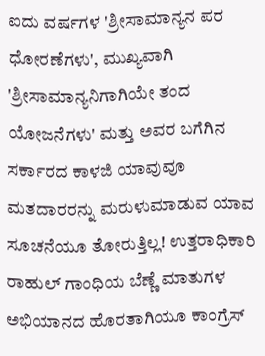ಐದು ವರ್ಷಗಳ 'ಶ್ರೀಸಾಮಾನ್ಯನ ಪರ ಧೋರಣೆಗಳು', ಮುಖ್ಯವಾಗಿ 'ಶ್ರೀಸಾಮಾನ್ಯನಿಗಾಗಿಯೇ ತಂದ ಯೋಜನೆಗಳು' ಮತ್ತು ಅವರ ಬಗೆಗಿನ ಸರ್ಕಾರದ ಕಾಳಜಿ ಯಾವುವೂ ಮತದಾರರನ್ನು ಮರುಳುಮಾಡುವ ಯಾವ ಸೂಚನೆಯೂ ತೋರುತ್ತಿಲ್ಲ! ಉತ್ತರಾಧಿಕಾರಿ ರಾಹುಲ್ ಗಾಂಧಿಯ ಬೆಣ್ಣೆ ಮಾತುಗಳ ಅಭಿಯಾನದ ಹೊರತಾಗಿಯೂ ಕಾಂಗ್ರೆಸ್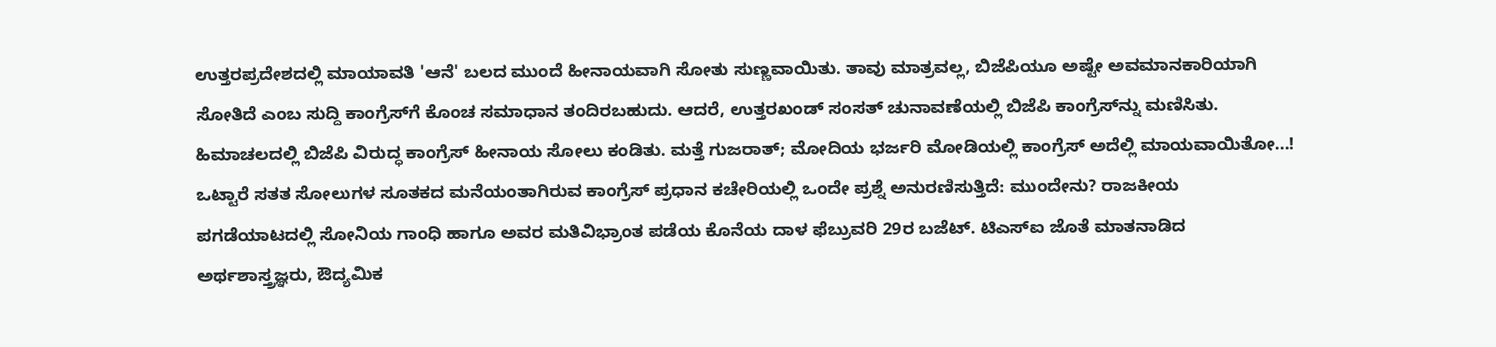ಉತ್ತರಪ್ರದೇಶದಲ್ಲಿ ಮಾಯಾವತಿ 'ಆನೆ' ಬಲದ ಮುಂದೆ ಹೀನಾಯವಾಗಿ ಸೋತು ಸುಣ್ಣವಾಯಿತು. ತಾವು ಮಾತ್ರವಲ್ಲ, ಬಿಜೆಪಿಯೂ ಅಷ್ಟೇ ಅವಮಾನಕಾರಿಯಾಗಿ ಸೋತಿದೆ ಎಂಬ ಸುದ್ದಿ ಕಾಂಗ್ರೆಸ್‌ಗೆ ಕೊಂಚ ಸಮಾಧಾನ ತಂದಿರಬಹುದು. ಆದರೆ, ಉತ್ತರಖಂಡ್ ಸಂಸತ್ ಚುನಾವಣೆಯಲ್ಲಿ ಬಿಜೆಪಿ ಕಾಂಗ್ರೆಸ್‌ನ್ನು ಮಣಿಸಿತು. ಹಿಮಾಚಲದಲ್ಲಿ ಬಿಜೆಪಿ ವಿರುದ್ಧ ಕಾಂಗ್ರೆಸ್ ಹೀನಾಯ ಸೋಲು ಕಂಡಿತು. ಮತ್ತೆ ಗುಜರಾತ್; ಮೋದಿಯ ಭರ್ಜರಿ ಮೋಡಿಯಲ್ಲಿ ಕಾಂಗ್ರೆಸ್ ಅದೆಲ್ಲಿ ಮಾಯವಾಯಿತೋ...! ಒಟ್ಟಾರೆ ಸತತ ಸೋಲುಗಳ ಸೂತಕದ ಮನೆಯಂತಾಗಿರುವ ಕಾಂಗ್ರೆಸ್ ಪ್ರಧಾನ ಕಚೇರಿಯಲ್ಲಿ ಒಂದೇ ಪ್ರಶ್ನೆ ಅನುರಣಿಸುತ್ತಿದೆ: ಮುಂದೇನು? ರಾಜಕೀಯ ಪಗಡೆಯಾಟದಲ್ಲಿ ಸೋನಿಯ ಗಾಂಧಿ ಹಾಗೂ ಅವರ ಮತಿವಿಭ್ರಾಂತ ಪಡೆಯ ಕೊನೆಯ ದಾಳ ಫೆಬ್ರುವರಿ 29ರ ಬಜೆಟ್. ಟಿಎಸ್‌ಐ ಜೊತೆ ಮಾತನಾಡಿದ ಅರ್ಥಶಾಸ್ತ್ರಜ್ಞರು, ಔದ್ಯಮಿಕ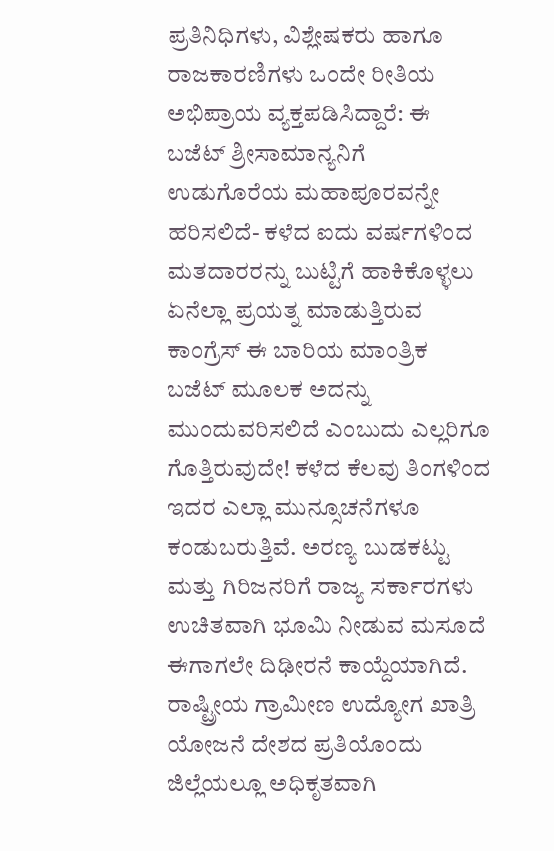ಪ್ರತಿನಿಧಿಗಳು, ವಿಶ್ಲೇಷಕರು ಹಾಗೂ ರಾಜಕಾರಣಿಗಳು ಒಂದೇ ರೀತಿಯ ಅಭಿಪ್ರಾಯ ವ್ಯಕ್ತಪಡಿಸಿದ್ದಾರೆ: ಈ ಬಜೆಟ್ ಶ್ರೀಸಾಮಾನ್ಯನಿಗೆ ಉಡುಗೊರೆಯ ಮಹಾಪೂರವನ್ನೇ ಹರಿಸಲಿದೆ- ಕಳೆದ ಐದು ವರ್ಷಗಳಿಂದ ಮತದಾರರನ್ನು ಬುಟ್ಟಿಗೆ ಹಾಕಿಕೊಳ್ಳಲು ಏನೆಲ್ಲಾ ಪ್ರಯತ್ನ ಮಾಡುತ್ತಿರುವ ಕಾಂಗ್ರೆಸ್ ಈ ಬಾರಿಯ ಮಾಂತ್ರಿಕ ಬಜೆಟ್ ಮೂಲಕ ಅದನ್ನು ಮುಂದುವರಿಸಲಿದೆ ಎಂಬುದು ಎಲ್ಲರಿಗೂ ಗೊತ್ತಿರುವುದೇ! ಕಳೆದ ಕೆಲವು ತಿಂಗಳಿಂದ ಇದರ ಎಲ್ಲಾ ಮುನ್ಸೂಚನೆಗಳೂ ಕಂಡುಬರುತ್ತಿವೆ. ಅರಣ್ಯ ಬುಡಕಟ್ಟು ಮತ್ತು ಗಿರಿಜನರಿಗೆ ರಾಜ್ಯ ಸರ್ಕಾರಗಳು ಉಚಿತವಾಗಿ ಭೂಮಿ ನೀಡುವ ಮಸೂದೆ ಈಗಾಗಲೇ ದಿಢೀರನೆ ಕಾಯ್ದೆಯಾಗಿದೆ. ರಾಷ್ಟ್ರೀಯ ಗ್ರಾಮೀಣ ಉದ್ಯೋಗ ಖಾತ್ರಿ ಯೋಜನೆ ದೇಶದ ಪ್ರತಿಯೊಂದು ಜಿಲ್ಲೆಯಲ್ಲೂ ಅಧಿಕೃತವಾಗಿ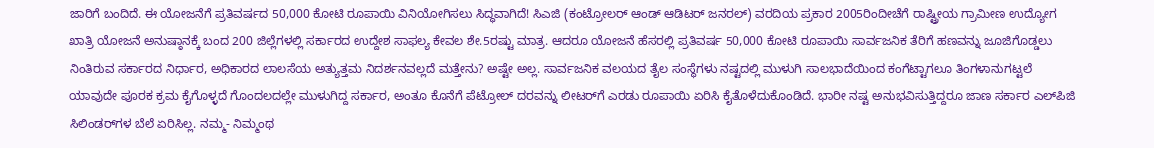ಜಾರಿಗೆ ಬಂದಿದೆ. ಈ ಯೋಜನೆಗೆ ಪ್ರತಿವರ್ಷದ 50,000 ಕೋಟಿ ರೂಪಾಯಿ ವಿನಿಯೋಗಿಸಲು ಸಿದ್ಧವಾಗಿದೆ! ಸಿಎಜಿ (ಕಂಟ್ರೋಲರ್ ಆಂಡ್ ಆಡಿಟರ್ ಜನರಲ್) ವರದಿಯ ಪ್ರಕಾರ 2005ರಿಂದೀಚೆಗೆ ರಾಷ್ಟ್ರೀಯ ಗ್ರಾಮೀಣ ಉದ್ಯೋಗ ಖಾತ್ರಿ ಯೋಜನೆ ಅನುಷ್ಠಾನಕ್ಕೆ ಬಂದ 200 ಜಿಲ್ಲೆಗಳಲ್ಲಿ ಸರ್ಕಾರದ ಉದ್ದೇಶ ಸಾಫಲ್ಯ ಕೇವಲ ಶೇ.5ರಷ್ಟು ಮಾತ್ರ. ಆದರೂ ಯೋಜನೆ ಹೆಸರಲ್ಲಿ ಪ್ರತಿವರ್ಷ 50,000 ಕೋಟಿ ರೂಪಾಯಿ ಸಾರ್ವಜನಿಕ ತೆರಿಗೆ ಹಣವನ್ನು ಜೂಜಿಗೊಡ್ಡಲು ನಿಂತಿರುವ ಸರ್ಕಾರದ ನಿರ್ಧಾರ, ಅಧಿಕಾರದ ಲಾಲಸೆಯ ಅತ್ಯುತ್ತಮ ನಿದರ್ಶನವಲ್ಲದೆ ಮತ್ತೇನು? ಅಷ್ಟೇ ಅಲ್ಲ. ಸಾರ್ವಜನಿಕ ವಲಯದ ತೈಲ ಸಂಸ್ಥೆಗಳು ನಷ್ಟದಲ್ಲಿ ಮುಳುಗಿ ಸಾಲಭಾದೆಯಿಂದ ಕಂಗೆಟ್ಟಾಗಲೂ ತಿಂಗಳಾನುಗಟ್ಟಲೆ ಯಾವುದೇ ಪೂರಕ ಕ್ರಮ ಕೈಗೊಳ್ಳದೆ ಗೊಂದಲದಲ್ಲೇ ಮುಳುಗಿದ್ದ ಸರ್ಕಾರ, ಅಂತೂ ಕೊನೆಗೆ ಪೆಟ್ರೋಲ್ ದರವನ್ನು ಲೀಟರ್‌ಗೆ ಎರಡು ರೂಪಾಯಿ ಏರಿಸಿ ಕೈತೊಳೆದುಕೊಂಡಿದೆ. ಭಾರೀ ನಷ್ಟ ಅನುಭವಿಸುತ್ತಿದ್ದರೂ ಜಾಣ ಸರ್ಕಾರ ಎಲ್‌ಪಿಜಿ ಸಿಲಿಂಡರ್‌ಗಳ ಬೆಲೆ ಏರಿಸಿಲ್ಲ. ನಮ್ಮ- ನಿಮ್ಮಂಥ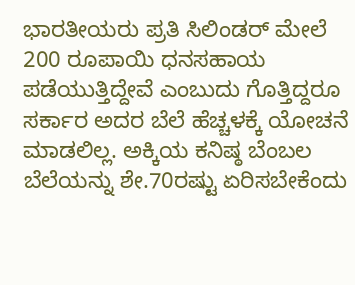ಭಾರತೀಯರು ಪ್ರತಿ ಸಿಲಿಂಡರ್ ಮೇಲೆ 200 ರೂಪಾಯಿ ಧನಸಹಾಯ ಪಡೆಯುತ್ತಿದ್ದೇವೆ ಎಂಬುದು ಗೊತ್ತಿದ್ದರೂ ಸರ್ಕಾರ ಅದರ ಬೆಲೆ ಹೆಚ್ಚಳಕ್ಕೆ ಯೋಚನೆ ಮಾಡಲಿಲ್ಲ. ಅಕ್ಕಿಯ ಕನಿಷ್ಠ ಬೆಂಬಲ ಬೆಲೆಯನ್ನು ಶೇ.70ರಷ್ಟು ಏರಿಸಬೇಕೆಂದು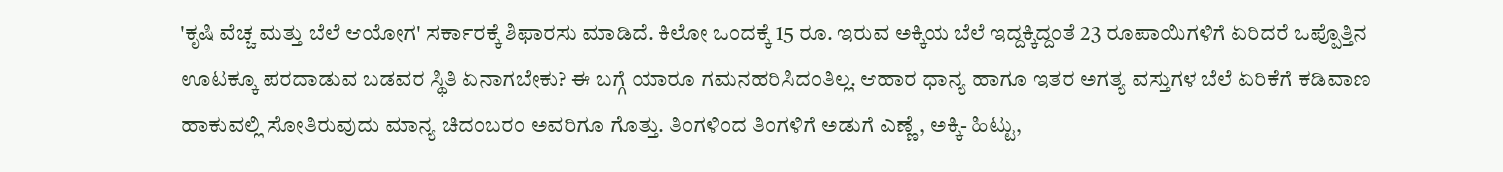'ಕೃಷಿ ವೆಚ್ಚ ಮತ್ತು ಬೆಲೆ ಆಯೋಗ' ಸರ್ಕಾರಕ್ಕೆ ಶಿಫಾರಸು ಮಾಡಿದೆ. ಕಿಲೋ ಒಂದಕ್ಕೆ 15 ರೂ. ಇರುವ ಅಕ್ಕಿಯ ಬೆಲೆ ಇದ್ದಕ್ಕಿದ್ದಂತೆ 23 ರೂಪಾಯಿಗಳಿಗೆ ಏರಿದರೆ ಒಪ್ಪೊತ್ತಿನ ಊಟಕ್ಕೂ ಪರದಾಡುವ ಬಡವರ ಸ್ಥಿತಿ ಏನಾಗಬೇಕು? ಈ ಬಗ್ಗೆ ಯಾರೂ ಗಮನಹರಿಸಿದಂತಿಲ್ಲ. ಆಹಾರ ಧಾನ್ಯ ಹಾಗೂ ಇತರ ಅಗತ್ಯ ವಸ್ತುಗಳ ಬೆಲೆ ಏರಿಕೆಗೆ ಕಡಿವಾಣ ಹಾಕುವಲ್ಲಿ ಸೋತಿರುವುದು ಮಾನ್ಯ ಚಿದಂಬರಂ ಅವರಿಗೂ ಗೊತ್ತು. ತಿಂಗಳಿಂದ ತಿಂಗಳಿಗೆ ಅಡುಗೆ ಎಣ್ಣೆ, ಅಕ್ಕಿ- ಹಿಟ್ಟು,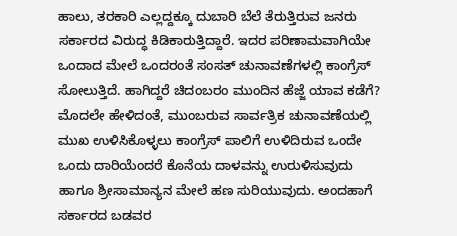ಹಾಲು, ತರಕಾರಿ ಎಲ್ಲದ್ದಕ್ಕೂ ದುಬಾರಿ ಬೆಲೆ ತೆರುತ್ತಿರುವ ಜನರು ಸರ್ಕಾರದ ವಿರುದ್ಧ ಕಿಡಿಕಾರುತ್ತಿದ್ದಾರೆ. ಇದರ ಪರಿಣಾಮವಾಗಿಯೇ ಒಂದಾದ ಮೇಲೆ ಒಂದರಂತೆ ಸಂಸತ್ ಚುನಾವಣೆಗಳಲ್ಲಿ ಕಾಂಗ್ರೆಸ್ ಸೋಲುತ್ತಿದೆ. ಹಾಗಿದ್ದರೆ ಚಿದಂಬರಂ ಮುಂದಿನ ಹೆಜ್ಜೆ ಯಾವ ಕಡೆಗೆ? ಮೊದಲೇ ಹೇಳಿದಂತೆ, ಮುಂಬರುವ ಸಾರ್ವತ್ರಿಕ ಚುನಾವಣೆಯಲ್ಲಿ ಮುಖ ಉಳಿಸಿಕೊಳ್ಳಲು ಕಾಂಗ್ರೆಸ್ ಪಾಲಿಗೆ ಉಳಿದಿರುವ ಒಂದೇ ಒಂದು ದಾರಿಯೆಂದರೆ ಕೊನೆಯ ದಾಳವನ್ನು ಉರುಳಿಸುವುದು ಹಾಗೂ ಶ್ರೀಸಾಮಾನ್ಯನ ಮೇಲೆ ಹಣ ಸುರಿಯುವುದು. ಅಂದಹಾಗೆ ಸರ್ಕಾರದ ಬಡವರ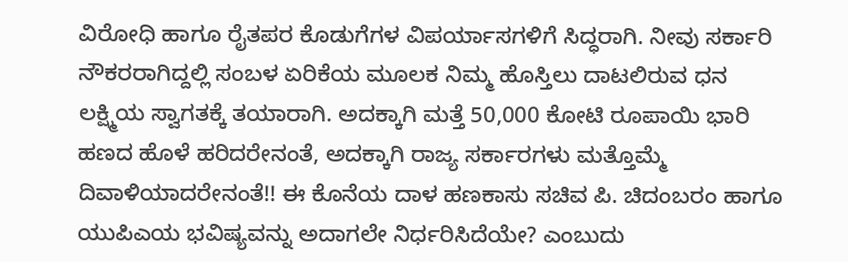ವಿರೋಧಿ ಹಾಗೂ ರೈತಪರ ಕೊಡುಗೆಗಳ ವಿಪರ್ಯಾಸಗಳಿಗೆ ಸಿದ್ಧರಾಗಿ. ನೀವು ಸರ್ಕಾರಿ ನೌಕರರಾಗಿದ್ದಲ್ಲಿ ಸಂಬಳ ಏರಿಕೆಯ ಮೂಲಕ ನಿಮ್ಮ ಹೊಸ್ತಿಲು ದಾಟಲಿರುವ ಧನ ಲಕ್ಷ್ಮಿಯ ಸ್ವಾಗತಕ್ಕೆ ತಯಾರಾಗಿ. ಅದಕ್ಕಾಗಿ ಮತ್ತೆ 50,000 ಕೋಟಿ ರೂಪಾಯಿ ಭಾರಿ ಹಣದ ಹೊಳೆ ಹರಿದರೇನಂತೆ, ಅದಕ್ಕಾಗಿ ರಾಜ್ಯ ಸರ್ಕಾರಗಳು ಮತ್ತೊಮ್ಮೆ ದಿವಾಳಿಯಾದರೇನಂತೆ!! ಈ ಕೊನೆಯ ದಾಳ ಹಣಕಾಸು ಸಚಿವ ಪಿ. ಚಿದಂಬರಂ ಹಾಗೂ ಯುಪಿಎಯ ಭವಿಷ್ಯವನ್ನು ಅದಾಗಲೇ ನಿರ್ಧರಿಸಿದೆಯೇ? ಎಂಬುದು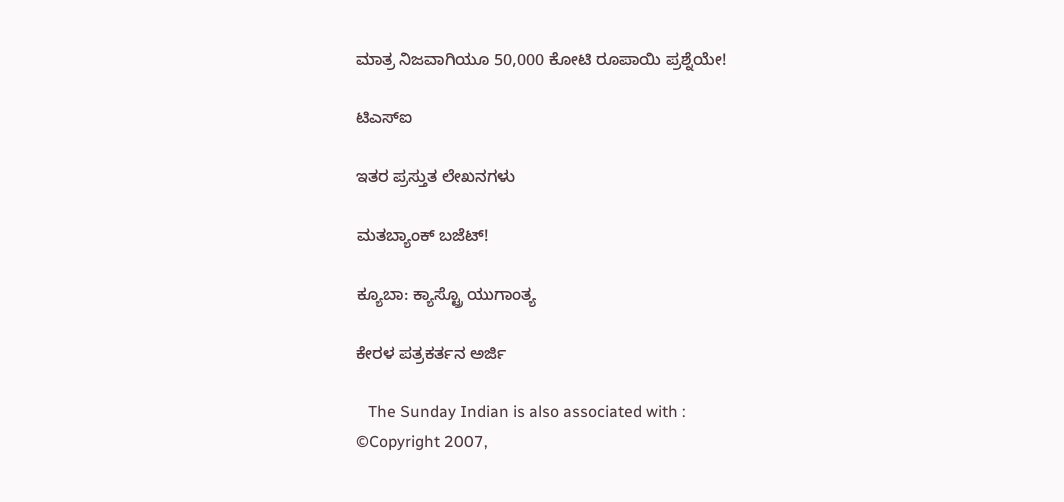ಮಾತ್ರ ನಿಜವಾಗಿಯೂ 50,000 ಕೋಟಿ ರೂಪಾಯಿ ಪ್ರಶ್ನೆಯೇ!

ಟಿಎಸ್‌ಐ

ಇತರ ಪ್ರಸ್ತುತ ಲೇಖನಗಳು

ಮತಬ್ಯಾಂಕ್ ಬಜೆಟ್!

ಕ್ಯೂಬಾ: ಕ್ಯಾಸ್ಟ್ರೊ ಯುಗಾಂತ್ಯ

ಕೇರಳ ಪತ್ರಕರ್ತನ ಅರ್ಜಿ

   The Sunday Indian is also associated with :
©Copyright 2007,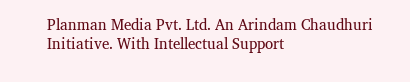Planman Media Pvt. Ltd. An Arindam Chaudhuri Initiative. With Intellectual Support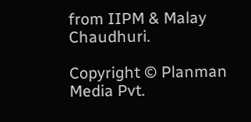from IIPM & Malay Chaudhuri.

Copyright © Planman Media Pvt.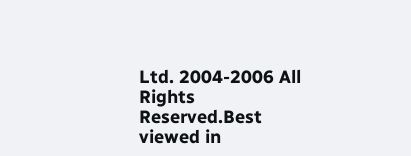Ltd. 2004-2006 All Rights Reserved.Best viewed in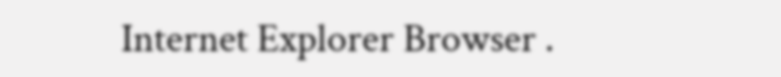Internet Explorer Browser .